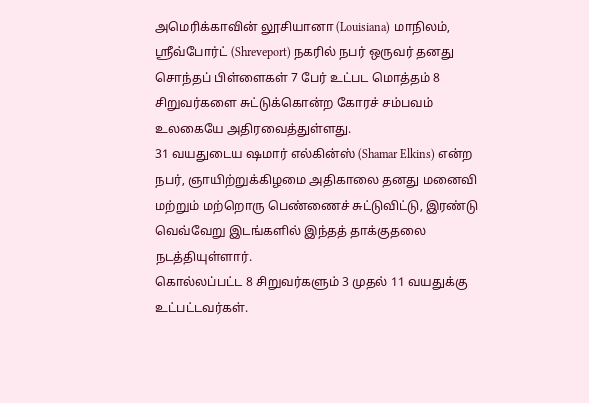அமெரிக்காவின் லூசியானா (Louisiana) மாநிலம், ஸ்ரீவ்போர்ட் (Shreveport) நகரில் நபர் ஒருவர் தனது சொந்தப் பிள்ளைகள் 7 பேர் உட்பட மொத்தம் 8 சிறுவர்களை சுட்டுக்கொன்ற கோரச் சம்பவம் உலகையே அதிரவைத்துள்ளது.
31 வயதுடைய ஷமார் எல்கின்ஸ் (Shamar Elkins) என்ற நபர், ஞாயிற்றுக்கிழமை அதிகாலை தனது மனைவி மற்றும் மற்றொரு பெண்ணைச் சுட்டுவிட்டு, இரண்டு வெவ்வேறு இடங்களில் இந்தத் தாக்குதலை நடத்தியுள்ளார்.
கொல்லப்பட்ட 8 சிறுவர்களும் 3 முதல் 11 வயதுக்கு உட்பட்டவர்கள்.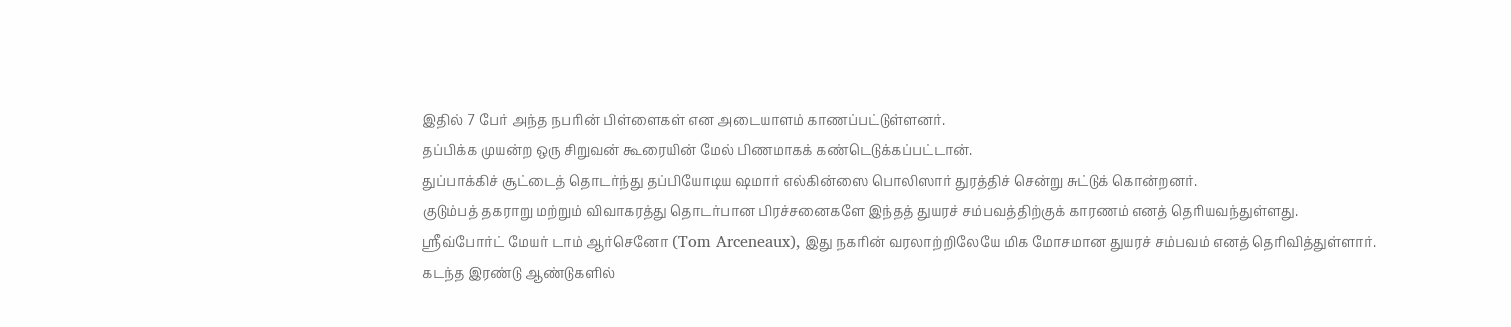இதில் 7 பேர் அந்த நபரின் பிள்ளைகள் என அடையாளம் காணப்பட்டுள்ளனர்.
தப்பிக்க முயன்ற ஒரு சிறுவன் கூரையின் மேல் பிணமாகக் கண்டெடுக்கப்பட்டான்.
துப்பாக்கிச் சூட்டைத் தொடர்ந்து தப்பியோடிய ஷமார் எல்கின்ஸை பொலிஸார் துரத்திச் சென்று சுட்டுக் கொன்றனர்.
குடும்பத் தகராறு மற்றும் விவாகரத்து தொடர்பான பிரச்சனைகளே இந்தத் துயரச் சம்பவத்திற்குக் காரணம் எனத் தெரியவந்துள்ளது.
ஸ்ரீவ்போர்ட் மேயர் டாம் ஆர்செனோ (Tom Arceneaux), இது நகரின் வரலாற்றிலேயே மிக மோசமான துயரச் சம்பவம் எனத் தெரிவித்துள்ளார்.
கடந்த இரண்டு ஆண்டுகளில்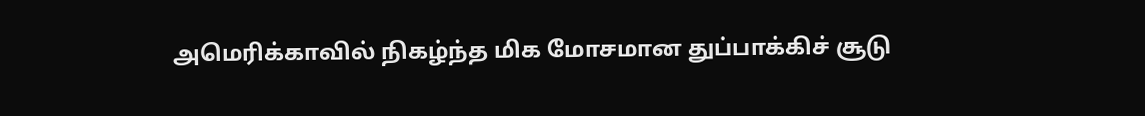அமெரிக்காவில் நிகழ்ந்த மிக மோசமான துப்பாக்கிச் சூடு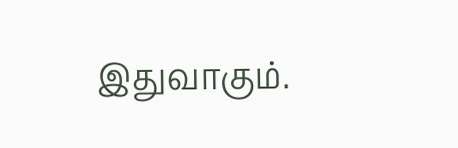இதுவாகும்.